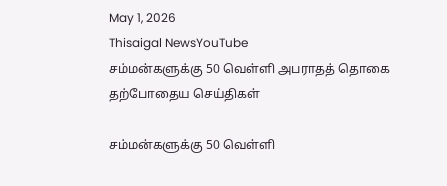May 1, 2026
Thisaigal NewsYouTube
சம்மன்களுக்கு 50 வெள்ளி அபராதத் தொகை
தற்போதைய செய்திகள்

சம்மன்களுக்கு 50 வெள்ளி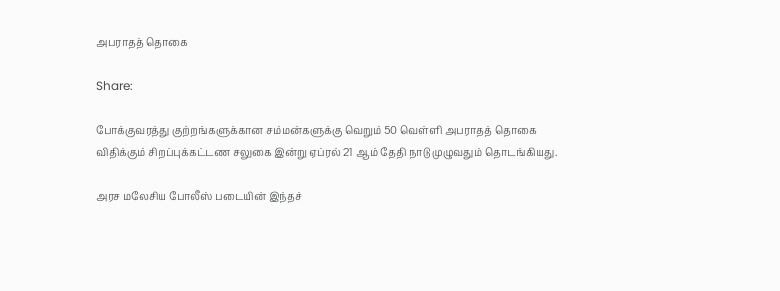அபராதத் தொகை

Share:

போக்குவரத்து குற்றங்களுக்கான சம்மன்களுக்கு வெறும் 50 வெள்ளி அபராதத் தொகை விதிக்கும் சிறப்புக்கட்டண சலுகை இன்று ஏப்ரல் 21 ஆம் தேதி நாடு முழுவதும் தொடங்கியது.

அரச மலேசிய போலீஸ் படையின் இந்தச்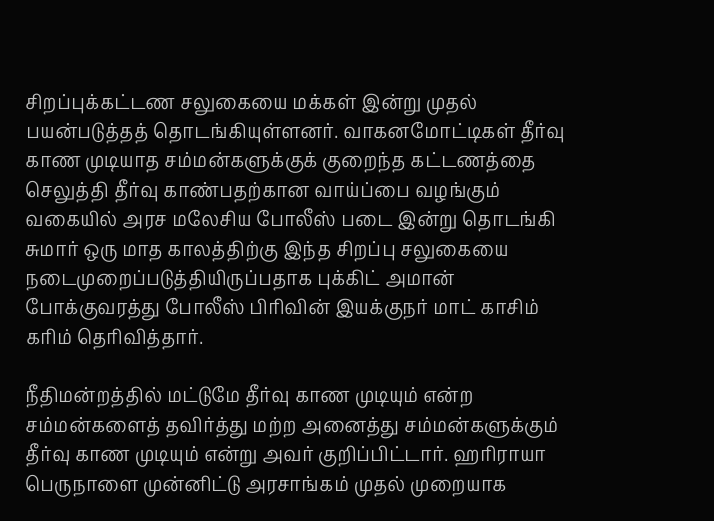சிறப்புக்கட்டண சலுகையை மக்கள் இன்று முதல் பயன்படுத்தத் தொடங்கியுள்ளனர். வாகனமோட்டிகள் தீர்வு காண முடியாத சம்மன்களுக்குக் குறைந்த கட்டணத்தை செலுத்தி தீர்வு காண்பதற்கான வாய்ப்பை வழங்கும் வகையில் அரச மலேசிய போலீஸ் படை இன்று தொடங்கி சுமார் ஒரு மாத காலத்திற்கு இந்த சிறப்பு சலுகையை நடைமுறைப்படுத்தியிருப்பதாக புக்கிட் அமான் போக்குவரத்து போலீஸ் பிரிவின் இயக்குநர் மாட் காசிம் கரிம் தெரிவித்தார்.

நீதிமன்றத்தில் மட்டுமே தீர்வு காண முடியும் என்ற சம்மன்களைத் தவிர்த்து மற்ற அனைத்து சம்மன்களுக்கும் தீர்வு காண முடியும் என்று அவர் குறிப்பிட்டார். ஹரிராயா பெருநாளை முன்னிட்டு அரசாங்கம் முதல் முறையாக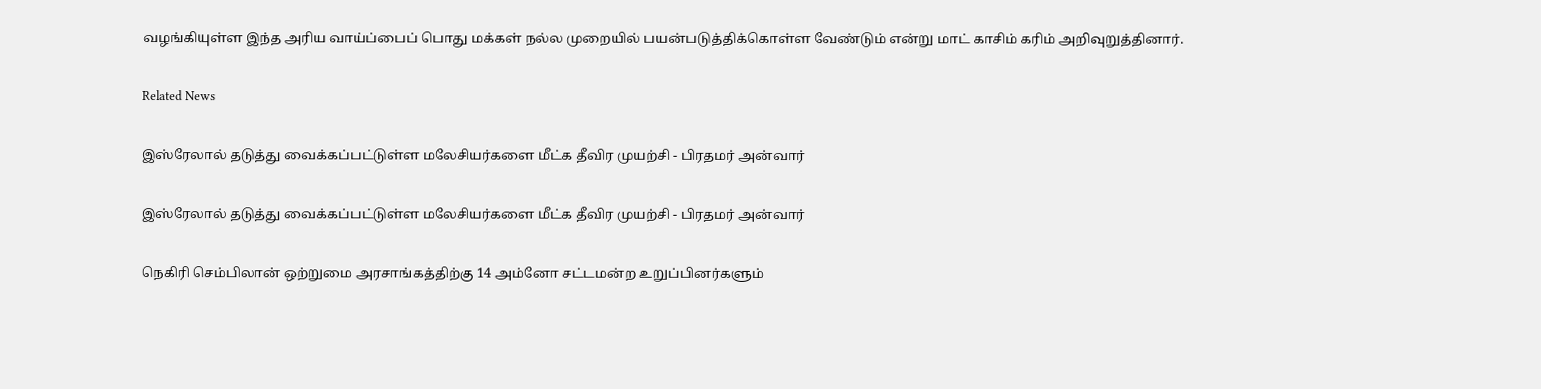வழங்கியுள்ள இந்த அரிய வாய்ப்பைப் பொது மக்கள் நல்ல முறையில் பயன்படுத்திக்கொள்ள வேண்டும் என்று மாட் காசிம் கரிம் அறிவுறுத்தினார்.

Related News

இஸ்ரேலால் தடுத்து வைக்கப்பட்டுள்ள மலேசியர்களை மீட்க தீவிர முயற்சி - பிரதமர் அன்வார்

இஸ்ரேலால் தடுத்து வைக்கப்பட்டுள்ள மலேசியர்களை மீட்க தீவிர முயற்சி - பிரதமர் அன்வார்

நெகிரி செம்பிலான் ஒற்றுமை அரசாங்கத்திற்கு 14 அம்னோ சட்டமன்ற உறுப்பினர்களும்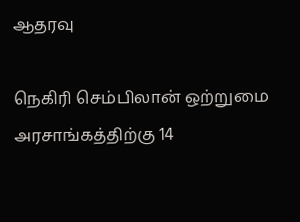ஆதரவு

நெகிரி செம்பிலான் ஒற்றுமை அரசாங்கத்திற்கு 14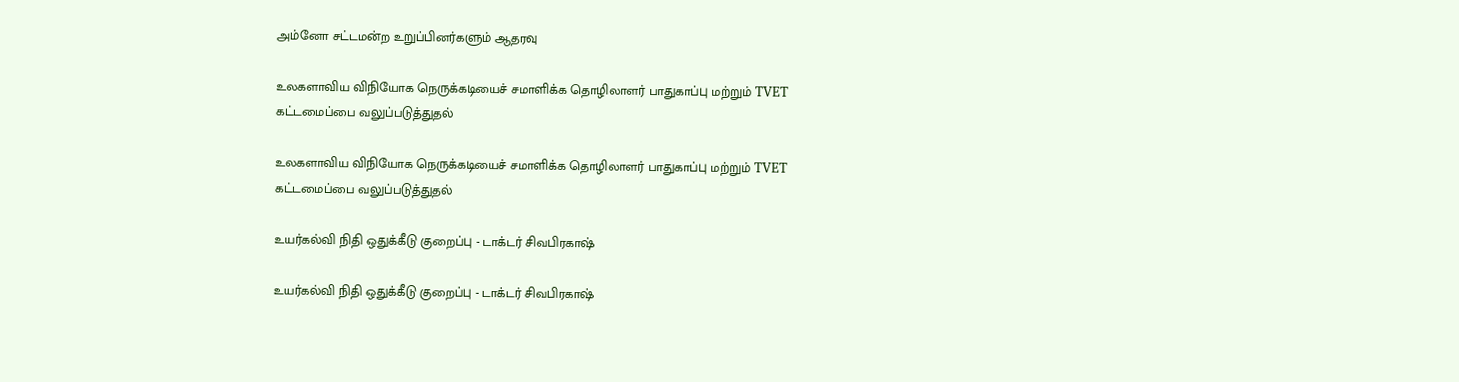அம்னோ சட்டமன்ற உறுப்பினர்களும் ஆதரவு

உலகளாவிய விநியோக நெருக்கடியைச் சமாளிக்க தொழிலாளர் பாதுகாப்பு மற்றும் TVET கட்டமைப்பை வலுப்படுத்துதல்

உலகளாவிய விநியோக நெருக்கடியைச் சமாளிக்க தொழிலாளர் பாதுகாப்பு மற்றும் TVET கட்டமைப்பை வலுப்படுத்துதல்

உயர்கல்வி நிதி ஒதுக்கீடு குறைப்பு - டாக்டர் சிவபிரகாஷ்

உயர்கல்வி நிதி ஒதுக்கீடு குறைப்பு - டாக்டர் சிவபிரகாஷ்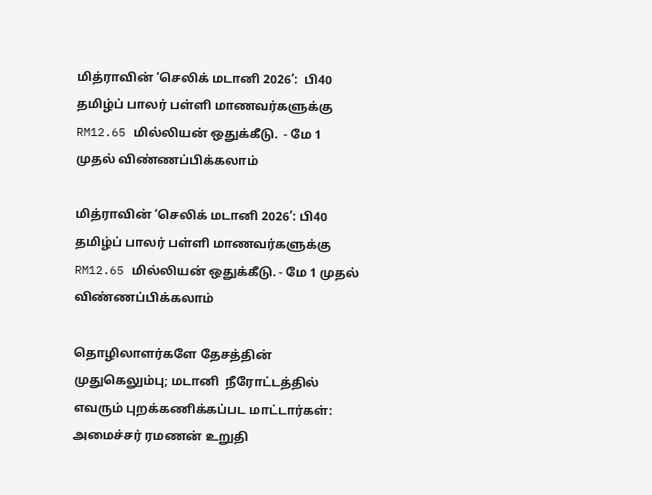மித்ராவின் ‘செலிக் மடானி 2026’:  பி40 தமிழ்ப் பாலர் பள்ளி மாணவர்களுக்கு RM12.65 மில்லியன் ஒதுக்கீடு.  - மே 1 முதல் விண்ணப்பிக்கலாம்

மித்ராவின் ‘செலிக் மடானி 2026’: பி40 தமிழ்ப் பாலர் பள்ளி மாணவர்களுக்கு RM12.65 மில்லியன் ஒதுக்கீடு. - மே 1 முதல் விண்ணப்பிக்கலாம்

தொழிலாளர்களே தேசத்தின் முதுகெலும்பு; மடானி  நீரோட்டத்தில் எவரும் புறக்கணிக்கப்பட மாட்டார்கள்: அமைச்சர் ரமணன் உறுதி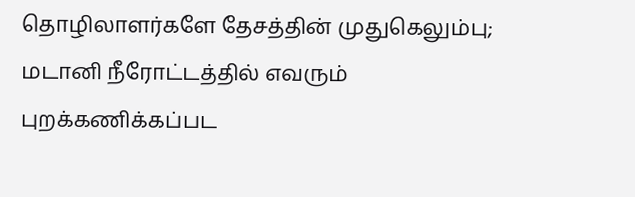தொழிலாளர்களே தேசத்தின் முதுகெலும்பு; மடானி நீரோட்டத்தில் எவரும் புறக்கணிக்கப்பட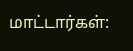மாட்டார்கள்: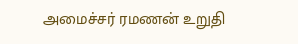அமைச்சர் ரமணன் உறுதி